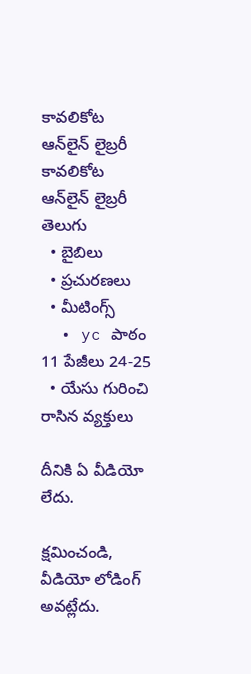కావలికోట ఆన్‌లైన్‌ లైబ్రరీ
కావలికోట
ఆన్‌లైన్‌ లైబ్రరీ
తెలుగు
  • బైబిలు
  • ప్రచురణలు
  • మీటింగ్స్‌
  • yc పాఠం 11 పేజీలు 24-25
  • యేసు గురించి రాసిన వ్యక్తులు

దీనికి ఏ వీడియో లేదు.

క్షమించండి, వీడియో లోడింగ్‌ అవట్లేదు.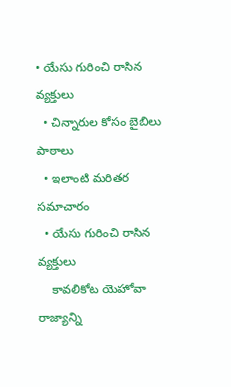• యేసు గురించి రాసిన వ్యక్తులు
  • చిన్నారుల కోసం బైబిలు పాఠాలు
  • ఇలాంటి మరితర సమాచారం
  • యేసు గురించి రాసిన వ్యక్తులు
    కావలికోట యెహోవా రాజ్యాన్ని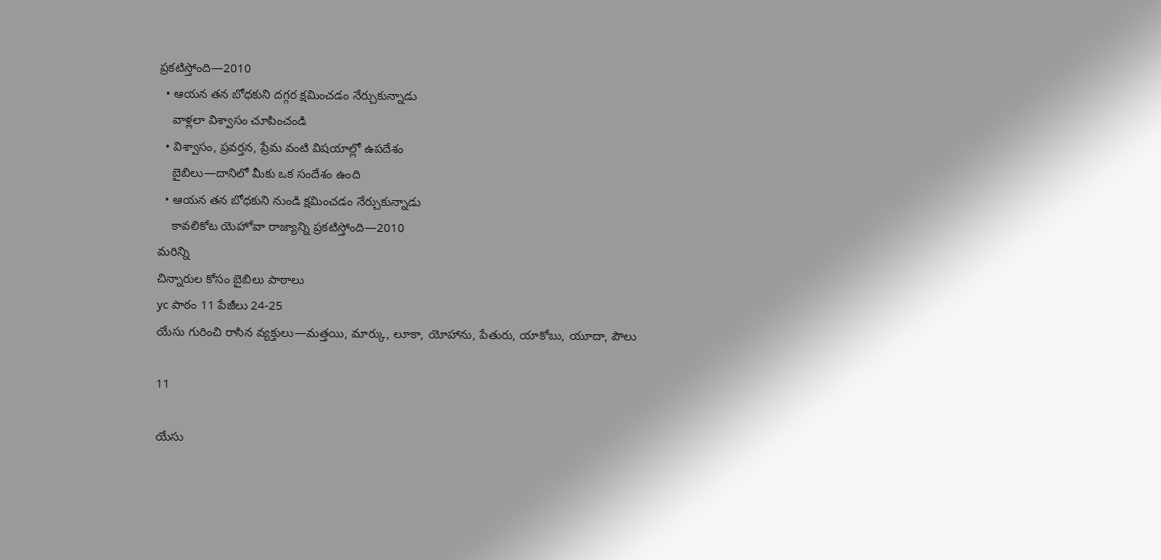ప్రకటిస్తోంది—2010
  • ఆయన తన బోధకుని దగ్గర క్షమించడం నేర్చుకున్నాడు
    వాళ్లలా విశ్వాసం చూపించండి
  • విశ్వాసం, ప్రవర్తన, ప్రేమ వంటి విషయాల్లో ఉపదేశం
    బైబిలు—దానిలో మీకు ఒక సందేశం ఉంది
  • ఆయన తన బోధకుని నుండి క్షమించడం నేర్చుకున్నాడు
    కావలికోట యెహోవా రాజ్యాన్ని ప్రకటిస్తోంది—2010
మరిన్ని
చిన్నారుల కోసం బైబిలు పాఠాలు
yc పాఠం 11 పేజీలు 24-25
యేసు గురించి రాసిన వ్యక్తులు—మత్తయి, మార్కు, లూకా, యోహాను, పేతురు, యాకోబు, యూదా, పౌలు

11

యేసు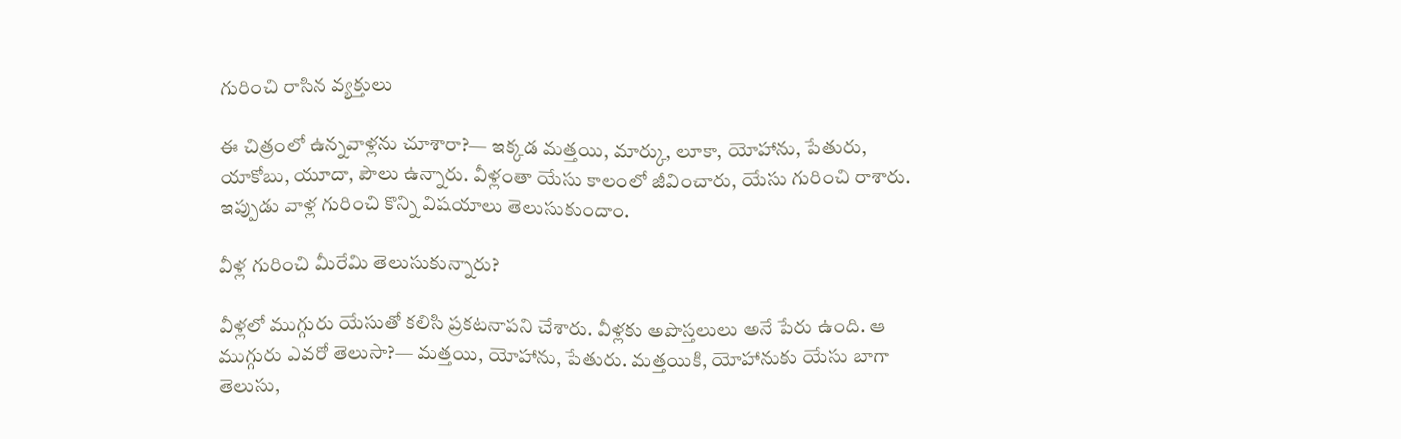గురించి రాసిన వ్యక్తులు

ఈ చిత్రంలో ఉన్నవాళ్లను చూశారా?— ఇక్కడ మత్తయి, మార్కు, లూకా, యోహాను, పేతురు, యాకోబు, యూదా, పౌలు ఉన్నారు. వీళ్లంతా యేసు కాలంలో జీవించారు, యేసు గురించి రాశారు. ఇప్పుడు వాళ్ల గురించి కొన్ని విషయాలు తెలుసుకుందాం.

వీళ్ల గురించి మీరేమి తెలుసుకున్నారు?

వీళ్లలో ముగ్గురు యేసుతో కలిసి ప్రకటనాపని చేశారు. వీళ్లకు అపొస్తలులు అనే పేరు ఉంది. ఆ ముగ్గురు ఎవరో తెలుసా?— మత్తయి, యోహాను, పేతురు. మత్తయికి, యోహానుకు యేసు బాగా తెలుసు,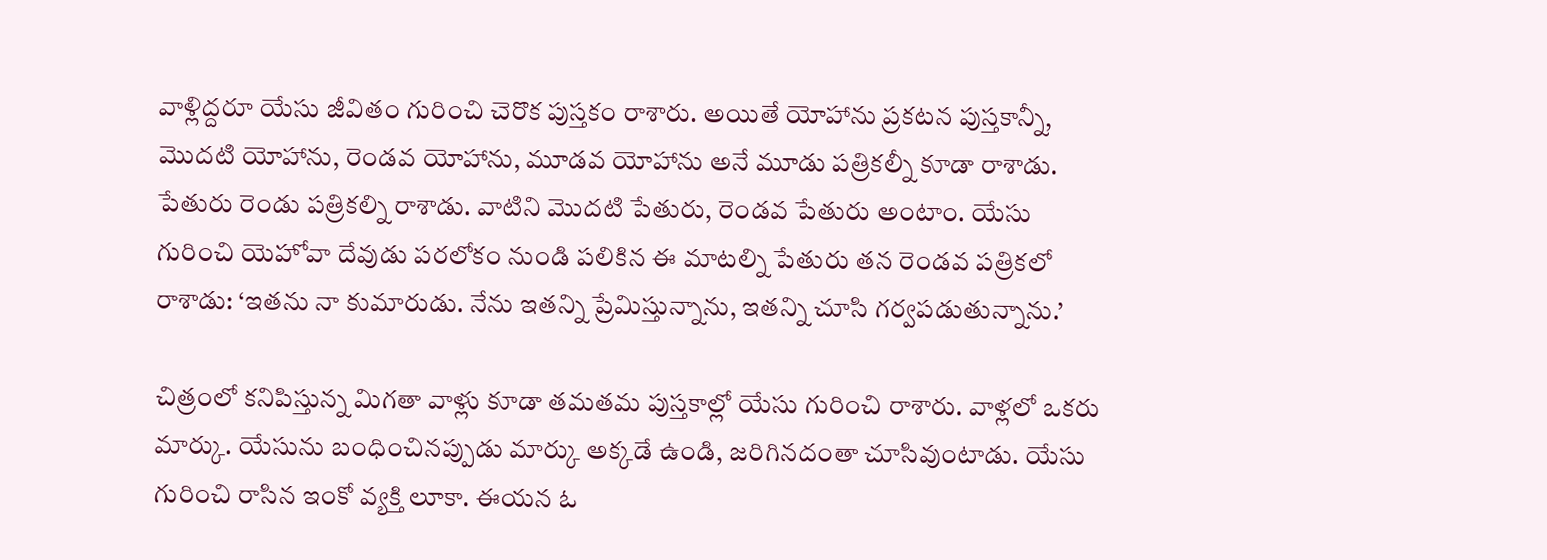వాళ్లిద్దరూ యేసు జీవితం గురించి చెరొక పుస్తకం రాశారు. అయితే యోహాను ప్రకటన పుస్తకాన్నీ, మొదటి యోహాను, రెండవ యోహాను, మూడవ యోహాను అనే మూడు పత్రికల్నీ కూడా రాశాడు. పేతురు రెండు పత్రికల్ని రాశాడు. వాటిని మొదటి పేతురు, రెండవ పేతురు అంటాం. యేసు గురించి యెహోవా దేవుడు పరలోకం నుండి పలికిన ఈ మాటల్ని పేతురు తన రెండవ పత్రికలో రాశాడు: ‘ఇతను నా కుమారుడు. నేను ఇతన్ని ప్రేమిస్తున్నాను, ఇతన్ని చూసి గర్వపడుతున్నాను.’

చిత్రంలో కనిపిస్తున్న మిగతా వాళ్లు కూడా తమతమ పుస్తకాల్లో యేసు గురించి రాశారు. వాళ్లలో ఒకరు మార్కు. యేసును బంధించినప్పుడు మార్కు అక్కడే ఉండి, జరిగినదంతా చూసివుంటాడు. యేసు గురించి రాసిన ఇంకో వ్యక్తి లూకా. ఈయన ఓ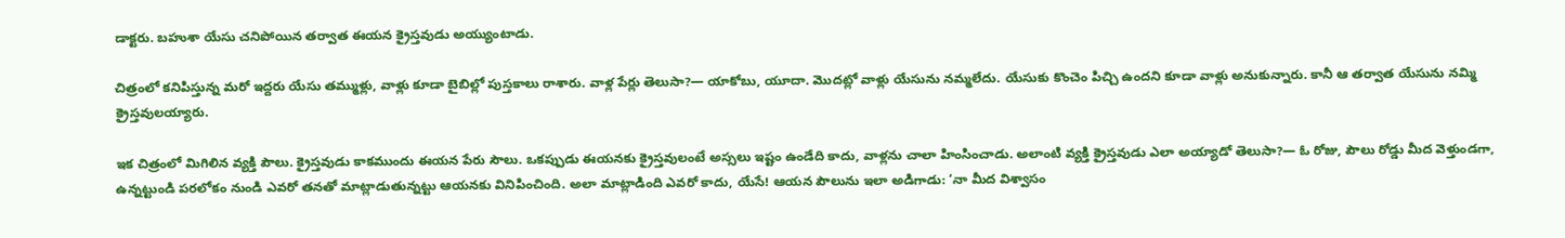డాక్టరు. బహుశా యేసు చనిపోయిన తర్వాత ఈయన క్రైస్తవుడు అయ్యుంటాడు.

చిత్రంలో కనిపిస్తున్న మరో ఇద్దరు యేసు తమ్ముళ్లు, వాళ్లు కూడా బైబిల్లో పుస్తకాలు రాశారు. వాళ్ల పేర్లు తెలుసా?— యాకోబు, యూదా. మొదట్లో వాళ్లు యేసును నమ్మలేదు. యేసుకు కొంచెం పిచ్చి ఉందని కూడా వాళ్లు అనుకున్నారు. కానీ ఆ తర్వాత యేసును నమ్మి క్రైస్తవులయ్యారు.

ఇక చిత్రంలో మిగిలిన వ్యక్తి పౌలు. క్రైస్తవుడు కాకముందు ఈయన పేరు సౌలు. ఒకప్పుడు ఈయనకు క్రైస్తవులంటే అస్సలు ఇష్టం ఉండేది కాదు, వాళ్లను చాలా హింసించాడు. అలాంటి వ్యక్తి క్రైస్తవుడు ఎలా అయ్యాడో తెలుసా?— ఓ రోజు, పౌలు రోడ్డు మీద వెళ్తుండగా, ఉన్నట్టుండి పరలోకం నుండి ఎవరో తనతో మాట్లాడుతున్నట్టు ఆయనకు వినిపించింది. అలా మాట్లాడింది ఎవరో కాదు, యేసే! ఆయన పౌలును ఇలా అడిగాడు: ‘నా మీద విశ్వాసం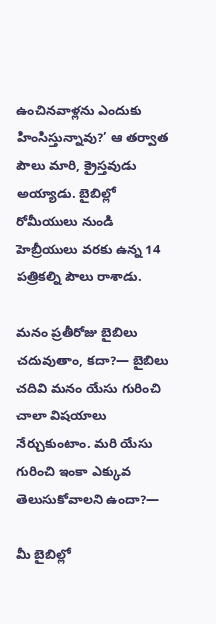ఉంచినవాళ్లను ఎందుకు హింసిస్తున్నావు?’ ఆ తర్వాత పౌలు మారి, క్రైస్తవుడు అయ్యాడు. బైబిల్లో రోమీయులు నుండి హెబ్రీయులు వరకు ఉన్న 14 పత్రికల్ని పౌలు రాశాడు.

మనం ప్రతీరోజు బైబిలు చదువుతాం, కదా?— బైబిలు చదివి మనం యేసు గురించి చాలా విషయాలు నేర్చుకుంటాం. మరి యేసు గురించి ఇంకా ఎక్కువ తెలుసుకోవాలని ఉందా?—

మీ బైబిల్లో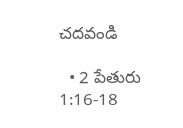చదవండి

  • 2 పేతురు 1:16-18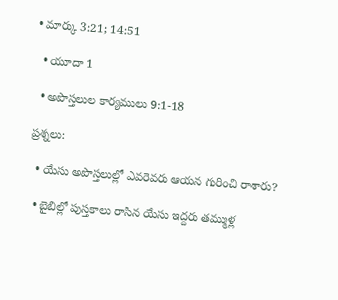• మార్కు 3:21; 14:51

  • యూదా 1

  • అపొస్తలుల కార్యములు 9:1-18

ప్రశ్నలు:

  • యేసు అపొస్తలుల్లో ఎవరెవరు ఆయన గురించి రాశారు?

  • బైబిల్లో పుస్తకాలు రాసిన యేసు ఇద్దరు తమ్ముళ్ల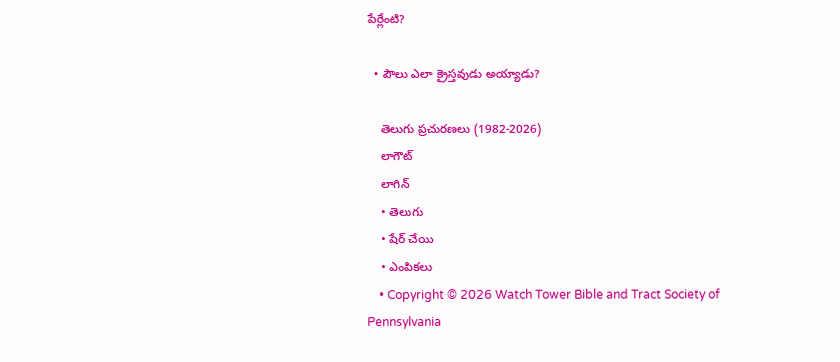పేర్లేంటి?

  • పౌలు ఎలా క్రైస్తవుడు అయ్యాడు?

    తెలుగు ప్రచురణలు (1982-2026)
    లాగౌట్‌
    లాగిన్‌
    • తెలుగు
    • షేర్ చేయి
    • ఎంపికలు
    • Copyright © 2026 Watch Tower Bible and Tract Society of Pennsylvania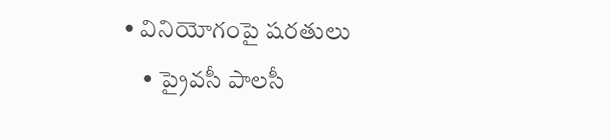• వినియోగంపై షరతులు
    • ప్రైవసీ పాలసీ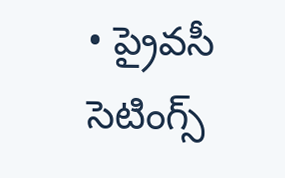• ప్రైవసీ సెటింగ్స్‌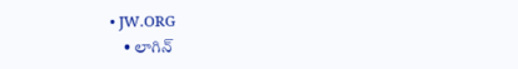• JW.ORG
    • లాగిన్‌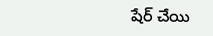షేర్‌ చేయి